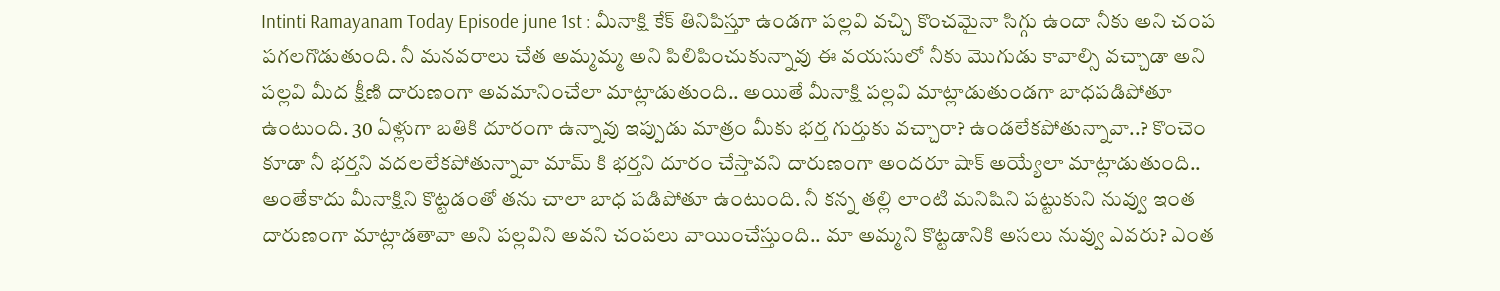Intinti Ramayanam Today Episode june 1st : మీనాక్షి కేక్ తినిపిస్తూ ఉండగా పల్లవి వచ్చి కొంచమైనా సిగ్గు ఉందా నీకు అని చంప పగలగొడుతుంది. నీ మనవరాలు చేత అమ్మమ్మ అని పిలిపించుకున్నావు ఈ వయసులో నీకు మొగుడు కావాల్సి వచ్చాడా అని పల్లవి మీద క్షీణి దారుణంగా అవమానించేలా మాట్లాడుతుంది.. అయితే మీనాక్షి పల్లవి మాట్లాడుతుండగా బాధపడిపోతూ ఉంటుంది. 30 ఏళ్లుగా బతికి దూరంగా ఉన్నావు ఇప్పుడు మాత్రం మీకు భర్త గుర్తుకు వచ్చారా? ఉండలేకపోతున్నావా..? కొంచెం కూడా నీ భర్తని వదలలేకపోతున్నావా మామ్ కి భర్తని దూరం చేస్తావని దారుణంగా అందరూ షాక్ అయ్యేలా మాట్లాడుతుంది.. అంతేకాదు మీనాక్షిని కొట్టడంతో తను చాలా బాధ పడిపోతూ ఉంటుంది. నీ కన్న తల్లి లాంటి మనిషిని పట్టుకుని నువ్వు ఇంత దారుణంగా మాట్లాడతావా అని పల్లవిని అవని చంపలు వాయించేస్తుంది.. మా అమ్మని కొట్టడానికి అసలు నువ్వు ఎవరు? ఎంత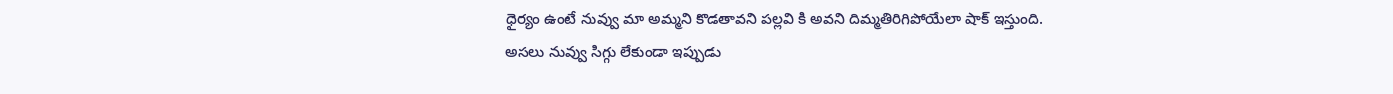ధైర్యం ఉంటే నువ్వు మా అమ్మని కొడతావని పల్లవి కి అవని దిమ్మతిరిగిపోయేలా షాక్ ఇస్తుంది.
అసలు నువ్వు సిగ్గు లేకుండా ఇప్పుడు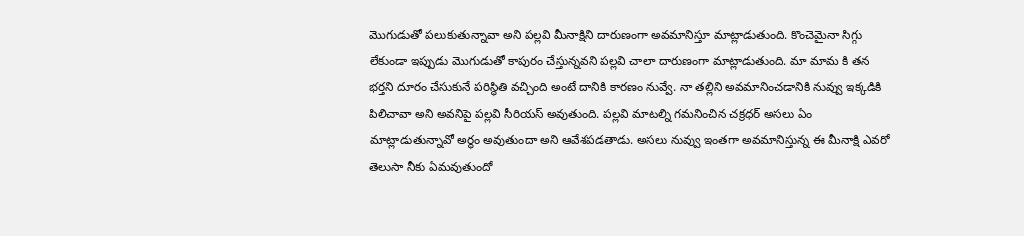మొగుడుతో పలుకుతున్నావా అని పల్లవి మీనాక్షిని దారుణంగా అవమానిస్తూ మాట్లాడుతుంది. కొంచెమైనా సిగ్గు లేకుండా ఇప్పుడు మొగుడుతో కాపురం చేస్తున్నవని పల్లవి చాలా దారుణంగా మాట్లాడుతుంది. మా మామ కి తన భర్తని దూరం చేసుకునే పరిస్థితి వచ్చింది అంటే దానికి కారణం నువ్వే. నా తల్లిని అవమానించడానికి నువ్వు ఇక్కడికి పిలిచావా అని అవనిపై పల్లవి సీరియస్ అవుతుంది. పల్లవి మాటల్ని గమనించిన చక్రధర్ అసలు ఏం మాట్లాడుతున్నావో అర్థం అవుతుందా అని ఆవేశపడతాడు. అసలు నువ్వు ఇంతగా అవమానిస్తున్న ఈ మీనాక్షి ఎవరో తెలుసా నీకు ఏమవుతుందో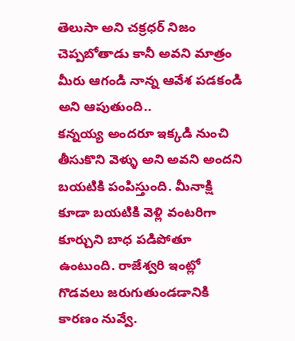తెలుసా అని చక్రధర్ నిజం చెప్పబోతాడు కానీ అవని మాత్రం మీరు ఆగండి నాన్న ఆవేశ పడకండి అని ఆపుతుంది..
కన్నయ్య అందరూ ఇక్కడి నుంచి తీసుకొని వెళ్ళు అని అవని అందని బయటికి పంపిస్తుంది. మీనాక్షి కూడా బయటికి వెళ్లి వంటరిగా కూర్చుని బాధ పడిపోతూ ఉంటుంది. రాజేశ్వరి ఇంట్లో గొడవలు జరుగుతుండడానికి కారణం నువ్వే.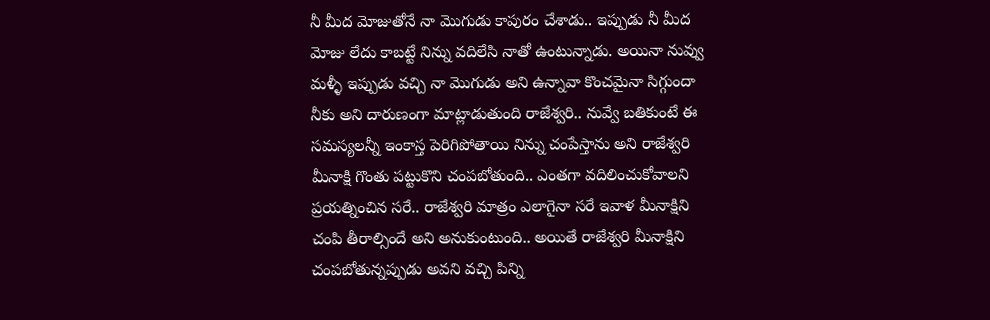నీ మీద మోజుతోనే నా మొగుడు కాపురం చేశాడు.. ఇప్పుడు నీ మీద మోజు లేదు కాబట్టే నిన్ను వదిలేసి నాతో ఉంటున్నాడు. అయినా నువ్వు మళ్ళీ ఇప్పుడు వచ్చి నా మొగుడు అని ఉన్నావా కొంచమైనా సిగ్గుందా నీకు అని దారుణంగా మాట్లాడుతుంది రాజేశ్వరి.. నువ్వే బతికుంటే ఈ సమస్యలన్నీ ఇంకాస్త పెరిగిపోతాయి నిన్ను చంపేస్తాను అని రాజేశ్వరి మీనాక్షి గొంతు పట్టుకొని చంపబోతుంది.. ఎంతగా వదిలించుకోవాలని ప్రయత్నించిన సరే.. రాజేశ్వరి మాత్రం ఎలాగైనా సరే ఇవాళ మీనాక్షిని చంపి తీరాల్సిందే అని అనుకుంటుంది.. అయితే రాజేశ్వరి మీనాక్షిని చంపబోతున్నప్పుడు అవని వచ్చి పిన్ని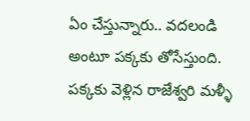ఏం చేస్తున్నారు.. వదలండి అంటూ పక్కకు తోసేస్తుంది. పక్కకు వెళ్లిన రాజేశ్వరి మళ్ళీ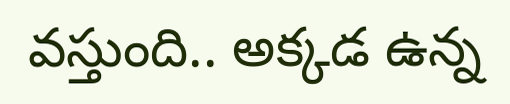వస్తుంది.. అక్కడ ఉన్న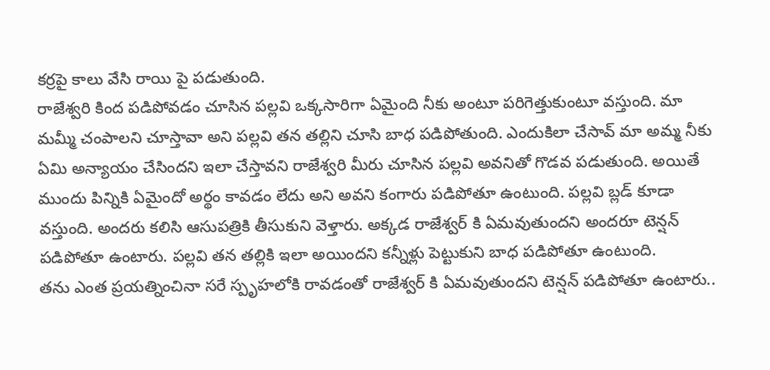కర్రపై కాలు వేసి రాయి పై పడుతుంది.
రాజేశ్వరి కింద పడిపోవడం చూసిన పల్లవి ఒక్కసారిగా ఏమైంది నీకు అంటూ పరిగెత్తుకుంటూ వస్తుంది. మా మమ్మీ చంపాలని చూస్తావా అని పల్లవి తన తల్లిని చూసి బాధ పడిపోతుంది. ఎందుకిలా చేసావ్ మా అమ్మ నీకు ఏమి అన్యాయం చేసిందని ఇలా చేస్తావని రాజేశ్వరి మీరు చూసిన పల్లవి అవనితో గొడవ పడుతుంది. అయితే ముందు పిన్నికి ఏమైందో అర్థం కావడం లేదు అని అవని కంగారు పడిపోతూ ఉంటుంది. పల్లవి బ్లడ్ కూడా వస్తుంది. అందరు కలిసి ఆసుపత్రికి తీసుకుని వెళ్తారు. అక్కడ రాజేశ్వర్ కి ఏమవుతుందని అందరూ టెన్షన్ పడిపోతూ ఉంటారు. పల్లవి తన తల్లికి ఇలా అయిందని కన్నీళ్లు పెట్టుకుని బాధ పడిపోతూ ఉంటుంది.
తను ఎంత ప్రయత్నించినా సరే స్పృహలోకి రావడంతో రాజేశ్వర్ కి ఏమవుతుందని టెన్షన్ పడిపోతూ ఉంటారు..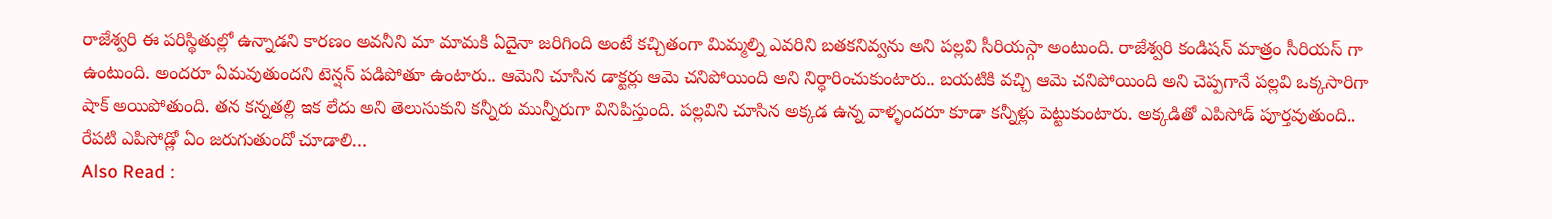రాజేశ్వరి ఈ పరిస్థితుల్లో ఉన్నాడని కారణం అవనీని మా మామకి ఏదైనా జరిగింది అంటే కచ్చితంగా మిమ్మల్ని ఎవరిని బతకనివ్వను అని పల్లవి సీరియస్గా అంటుంది. రాజేశ్వరి కండిషన్ మాత్రం సీరియస్ గా ఉంటుంది. అందరూ ఏమవుతుందని టెన్షన్ పడిపోతూ ఉంటారు.. ఆమెని చూసిన డాక్టర్లు ఆమె చనిపోయింది అని నిర్ధారించుకుంటారు.. బయటికి వచ్చి ఆమె చనిపోయింది అని చెప్పగానే పల్లవి ఒక్కసారిగా షాక్ అయిపోతుంది. తన కన్నతల్లి ఇక లేదు అని తెలుసుకుని కన్నీరు మున్నీరుగా వినిపిస్తుంది. పల్లవిని చూసిన అక్కడ ఉన్న వాళ్ళందరూ కూడా కన్నీళ్లు పెట్టుకుంటారు. అక్కడితో ఎపిసోడ్ పూర్తవుతుంది.. రేపటి ఎపిసోడ్లో ఏం జరుగుతుందో చూడాలి…
Also Read :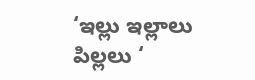‘ఇల్లు ఇల్లాలు పిల్లలు ‘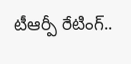టీఆర్పీ రేటింగ్..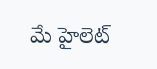మే హైలెట్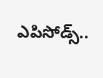ఎపిసోడ్స్..